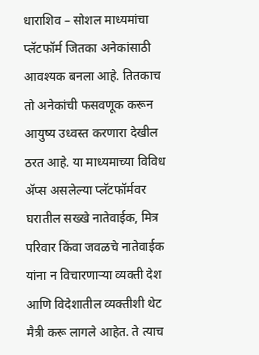धाराशिव – सोशल माध्यमांचा प्लॅटफॉर्म जितका अनेकांसाठी आवश्यक बनला आहे. तितकाच तो अनेकांची फसवणूक करून आयुष्य उध्वस्त करणारा देखील ठरत आहे. या माध्यमाच्या विविध ॲप्स असलेल्या प्लॅटफॉर्मवर घरातील सख्खे नातेवाईक, मित्र परिवार किंवा जवळचे नातेवाईक यांना न विचारणाऱ्या व्यक्ती देश आणि विदेशातील व्यक्तीशी थेट मैत्री करू लागले आहेत. ते त्याच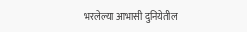भरलेल्या आभासी दुनियेतील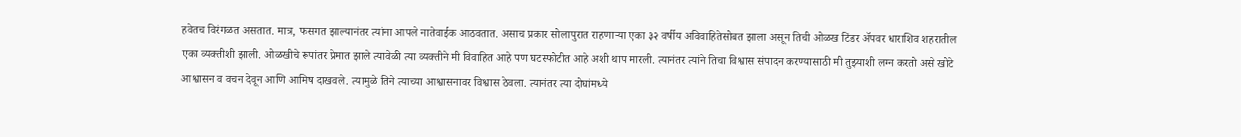हवेतच विरंगळत असतात. मात्र, फसगत झाल्यानंतर त्यांना आपले नातेवाईक आठवतात. असाच प्रकार सोलापुरात राहणाऱ्या एका ३२ वर्षीय अविवाहितेसोबत झाला असून तिची ओळख टिंडर ॲपवर धाराशिव शहरातील एका व्यक्तीशी झाली. ओळखीचे रूपांतर प्रेमात झाले त्यावेळी त्या व्यक्तीने मी विवाहित आहे पण घटस्फोटीत आहे अशी थाप मारली. त्यानंतर त्यांने तिचा विश्वास संपादन करण्यासाठी मी तुझ्याशी लग्न करतो असे खोटे आश्वासन व वचन देवून आणि आमिष दाखवले. त्यामुळे तिने त्याच्या आश्वासनावर विश्वास ठेवला. त्यानंतर त्या दोघांमध्ये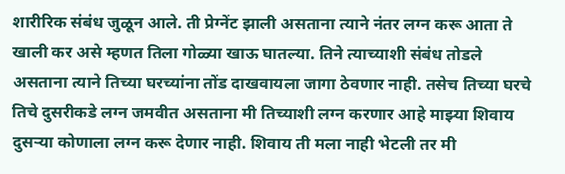शारीरिक संबंध जुळून आले. ती प्रेग्नेंट झाली असताना त्याने नंतर लग्न करू आता ते खाली कर असे म्हणत तिला गोळ्या खाऊ घातल्या. तिने त्याच्याशी संबंध तोडले असताना त्याने तिच्या घरच्यांना तोंड दाखवायला जागा ठेवणार नाही. तसेच तिच्या घरचे तिचे दुसरीकडे लग्न जमवीत असताना मी तिच्याशी लग्न करणार आहे माझ्या शिवाय दुसऱ्या कोणाला लग्न करू देणार नाही. शिवाय ती मला नाही भेटली तर मी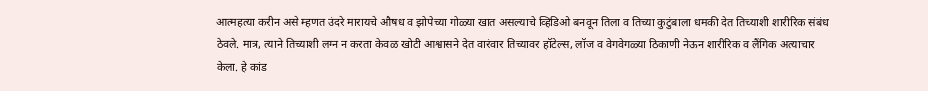आत्महत्या करीन असे म्हणत उंदरे मारायचे औषध व झोपेच्या गोळ्या खात असल्याचे व्हिडिओ बनवून तिला व तिच्या कुटुंबाला धमकी देत तिच्याशी शारीरिक संबंध ठेवले. मात्र, त्याने तिच्याशी लग्न न करता केवळ खोटी आश्वासने देत वारंवार तिच्यावर हॉटेल्स, लॉज व वेगवेगळ्या ठिकाणी नेऊन शारीरिक व लैंगिक अत्याचार केला. हे कांड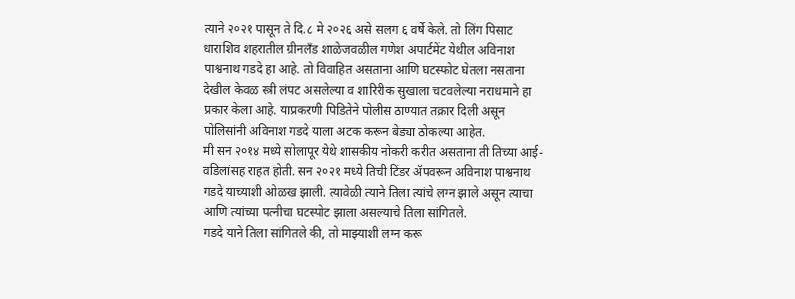त्याने २०२१ पासून ते दि.८ मे २०२६ असे सलग ६ वर्षे केले. तो लिंग पिसाट धाराशिव शहरातील ग्रीनलँड शाळेजवळील गणेश अपार्टमेंट येथील अविनाश पाश्वनाथ गडदे हा आहे. तो विवाहित असताना आणि घटस्फोट घेतला नसताना देखील केवळ स्त्री लंपट असलेल्या व शारिरीक सुखाला चटवलेल्या नराधमाने हा प्रकार केला आहे. याप्रकरणी पिडितेने पोलीस ठाण्यात तक्रार दिली असून पोलिसांनी अविनाश गडदे याला अटक करून बेड्या ठोकल्या आहेत.
मी सन २०१४ मध्ये सोलापूर येथे शासकीय नोकरी करीत असताना ती तिच्या आई-वडिलांसह राहत होती. सन २०२१ मध्ये तिची टिंडर ॲपवरून अविनाश पाश्वनाथ गडदे याच्याशी ओळख झाली. त्यावेळी त्याने तिला त्यांचे लग्न झाले असून त्याचा आणि त्यांच्या पत्नीचा घटस्पोट झाला असल्याचे तिला सांगितले.
गडदे याने तिला सांगितले की, तो माझ्याशी लग्न करू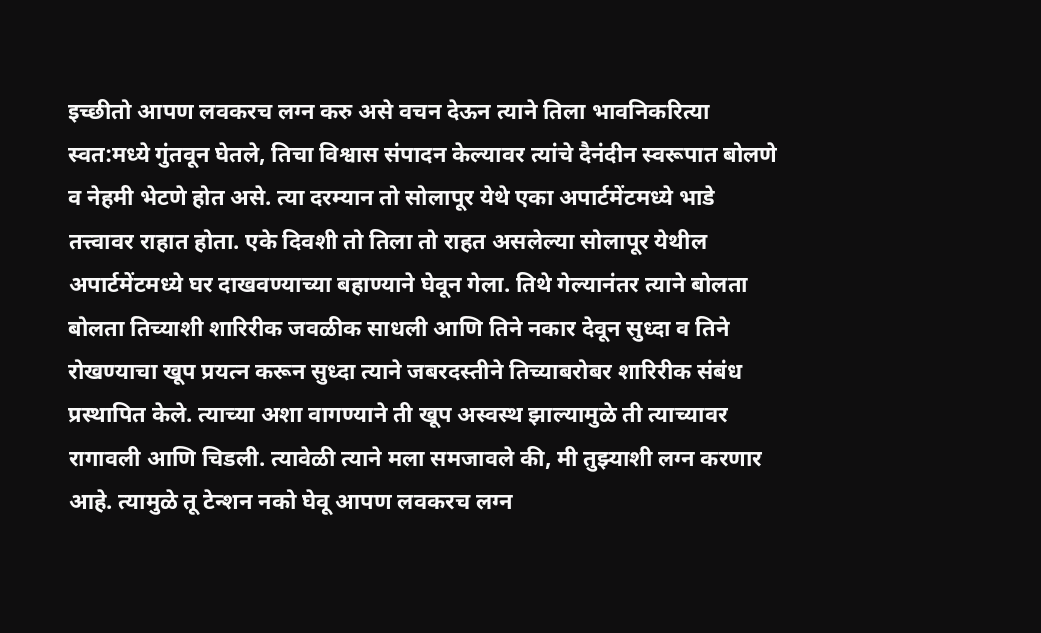इच्छीतो आपण लवकरच लग्न करु असे वचन देऊन त्याने तिला भावनिकरित्या स्वत:मध्ये गुंतवून घेतले, तिचा विश्वास संपादन केल्यावर त्यांचे दैनंदीन स्वरूपात बोलणे व नेहमी भेटणे होत असे. त्या दरम्यान तो सोलापूर येथे एका अपार्टमेंटमध्ये भाडे तत्त्वावर राहात होता. एके दिवशी तो तिला तो राहत असलेल्या सोलापूर येथील अपार्टमेंटमध्ये घर दाखवण्याच्या बहाण्याने घेवून गेला. तिथे गेल्यानंतर त्याने बोलता बोलता तिच्याशी शारिरीक जवळीक साधली आणि तिने नकार देवून सुध्दा व तिने रोखण्याचा खूप प्रयत्न करून सुध्दा त्याने जबरदस्तीने तिच्याबरोबर शारिरीक संबंध प्रस्थापित केले. त्याच्या अशा वागण्याने ती खूप अस्वस्थ झाल्यामुळे ती त्याच्यावर रागावली आणि चिडली. त्यावेळी त्याने मला समजावले की, मी तुझ्याशी लग्न करणार आहे. त्यामुळे तू टेन्शन नको घेवू आपण लवकरच लग्न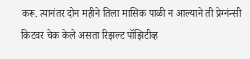करू. त्यानंतर दोन महीने तिला मासिक पाळी न आल्याने ती प्रेग्नंन्सी किटवर चेक केले असता रिझल्ट पॉझिटीव्ह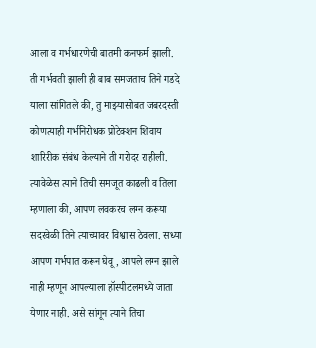आला व गर्भधारणेची बातमी कनफर्म झाली.
ती गर्भवती झाली ही बाब समजताच तिने गडदे याला सांगितले की, तु माझ्यासोबत जबरदस्ती कोणत्याही गर्भनिरोधक प्रोटेक्शन शिवाय शारिरीक संबंध केल्याने ती गरोदर राहीली. त्यावेळेस त्याने तिची समजूत काढली व तिला म्हणाला की, आपण लवकरच लग्न करूया सदरवेळी तिने त्याच्यावर विश्वास ठेवला. सध्या आपण गर्भपात करून घेवू, आपले लग्न झाले नाही म्हणून आपल्याला हॉस्पीटलमध्ये जाता येणार नाही. असे सांगून त्याने तिचा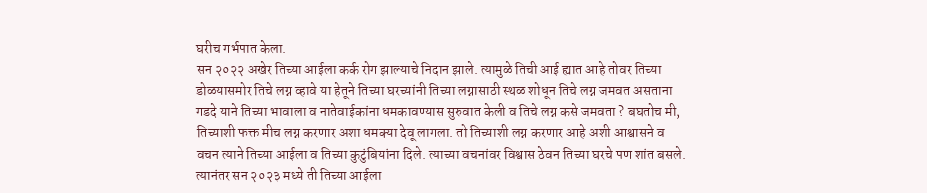घरीच गर्भपात केला.
सन २०२२ अखेर तिच्या आईला कर्क रोग झाल्याचे निदान झाले. त्यामुळे तिची आई ह्यात आहे तोवर तिच्या डोळयासमोर तिचे लग्न व्हावे या हेतूने तिच्या घरच्यांनी तिच्या लग्नासाठी स्थळ शोधून तिचे लग्न जमवत असताना गडदे याने तिच्या भावाला व नातेवाईकांना धमकावण्यास सुरुवात केली व तिचे लग्न कसे जमवता ? बघतोच मी, तिच्याशी फक्त मीच लग्न करणार अशा धमक्या देवू लागला. तो तिच्याशी लग्न करणार आहे अशी आश्वासने व वचन त्याने तिच्या आईला व तिच्या कुटुंबियांना दिले. त्याच्या वचनांवर विश्वास ठेवन तिच्या घरचे पण शांत बसले. त्यानंतर सन २०२३ मध्ये ती तिच्या आईला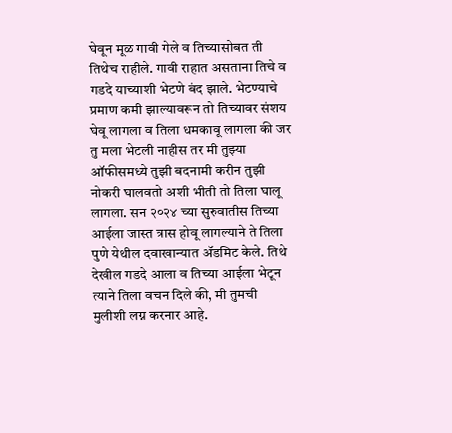घेवून मूळ गावी गेले व तिच्यासोबत ती तिथेच राहीले. गावी राहात असताना तिचे व गडदे याच्याशी भेटणे बंद झाले. भेटण्याचे प्रमाण कमी झाल्यावरून तो तिच्यावर संशय घेवू लागला व तिला धमकावू लागला की जर तु मला भेटली नाहीस तर मी तुझ्या ऑफीसमध्ये तुझी बदनामी करीन तुझी नोकरी घालवतो अशी भीती तो तिला घालू लागला. सन २०२४ च्या सुरुवातीस तिच्या आईला जास्त त्रास होवू लागल्याने ते तिला पुणे येथील दवाखान्यात ॲडमिट केले. तिथे देखील गडदे आला व तिच्या आईला भेटून त्याने तिला वचन दिले की, मी तुमची मुलीशी लग्न करनार आहे.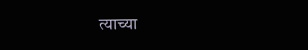त्याच्या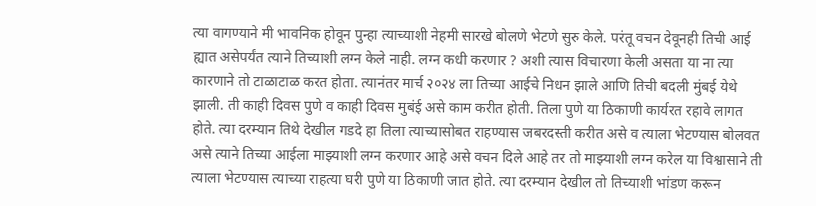त्या वागण्याने मी भावनिक होवून पुन्हा त्याच्याशी नेहमी सारखे बोलणे भेटणे सुरु केले. परंतू वचन देवूनही तिची आई ह्यात असेपर्यंत त्याने तिच्याशी लग्न केले नाही. लग्न कधी करणार ? अशी त्यास विचारणा केली असता या ना त्या कारणाने तो टाळाटाळ करत होता. त्यानंतर मार्च २०२४ ला तिच्या आईचे निधन झाले आणि तिची बदली मुंबई येथे झाली. ती काही दिवस पुणे व काही दिवस मुबंई असे काम करीत होती. तिला पुणे या ठिकाणी कार्यरत रहावे लागत होते. त्या दरम्यान तिथे देखील गडदे हा तिला त्याच्यासोबत राहण्यास जबरदस्ती करीत असे व त्याला भेटण्यास बोलवत असे त्याने तिच्या आईला माझ्याशी लग्न करणार आहे असे वचन दिले आहे तर तो माझ्याशी लग्न करेल या विश्वासाने ती त्याला भेटण्यास त्याच्या राहत्या घरी पुणे या ठिकाणी जात होते. त्या दरम्यान देखील तो तिच्याशी भांडण करून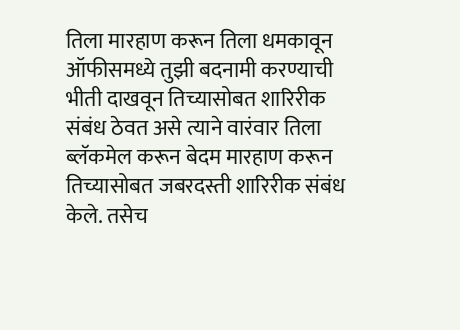तिला मारहाण करून तिला धमकावून ऑफीसमध्ये तुझी बदनामी करण्याची भीती दाखवून तिच्यासोबत शारिरीक संबंध ठेवत असे त्याने वारंवार तिला ब्लॅकमेल करून बेदम मारहाण करून तिच्यासोबत जबरदस्ती शारिरीक संबंध केले. तसेच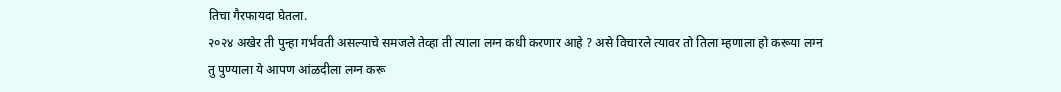तिचा गैरफायदा घेतला.
२०२४ अखेर ती पुन्हा गर्भवती असल्याचे समजले तेव्हा ती त्याला लग्न कधी करणार आहे ? असे विचारले त्यावर तो तिला म्हणाला हो करूया लग्न तु पुण्याला ये आपण आंळदीला लग्न करू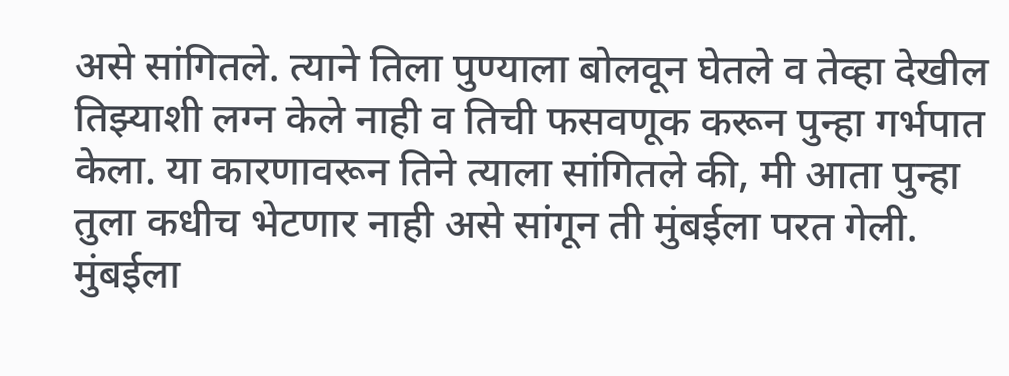असे सांगितले. त्याने तिला पुण्याला बोलवून घेतले व तेव्हा देखील तिझ्याशी लग्न केले नाही व तिची फसवणूक करून पुन्हा गर्भपात केला. या कारणावरून तिने त्याला सांगितले की, मी आता पुन्हा तुला कधीच भेटणार नाही असे सांगून ती मुंबईला परत गेली. मुंबईला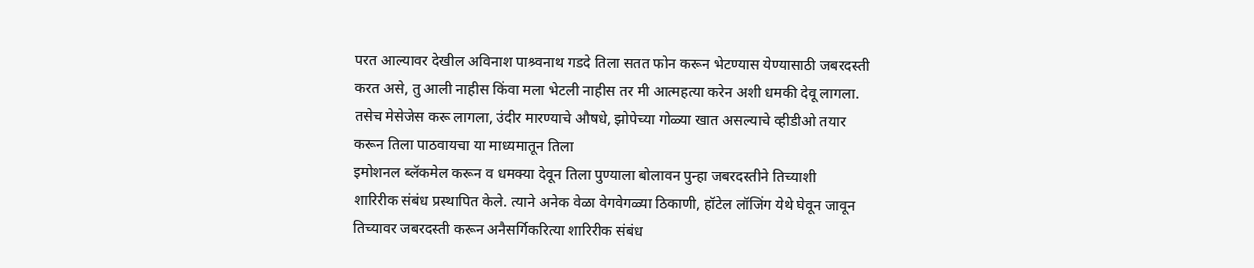परत आल्यावर देखील अविनाश पाश्र्वनाथ गडदे तिला सतत फोन करून भेटण्यास येण्यासाठी जबरदस्ती करत असे, तु आली नाहीस किंवा मला भेटली नाहीस तर मी आत्महत्या करेन अशी धमकी देवू लागला. तसेच मेसेजेस करू लागला, उंदीर मारण्याचे औषधे, झोपेच्या गोळ्या खात असल्याचे व्हीडीओ तयार करून तिला पाठवायचा या माध्यमातून तिला
इमोशनल ब्लॅकमेल करून व धमक्या देवून तिला पुण्याला बोलावन पुन्हा जबरदस्तीने तिच्याशी
शारिरीक संबंध प्रस्थापित केले. त्याने अनेक वेळा वेगवेगळ्या ठिकाणी, हॉटेल लॉजिंग येथे घेवून जावून तिच्यावर जबरदस्ती करून अनैसर्गिकरित्या शारिरीक संबंध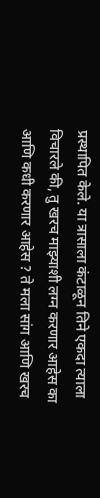प्रस्थापित केले. या त्रासाला कंटाळून तिने एकदा त्याला विचारले की, तु खरच माझ्याशी लग्न करणार आहेस का आणि कधी करणार आहेस ? ते मला सांग आणि खरच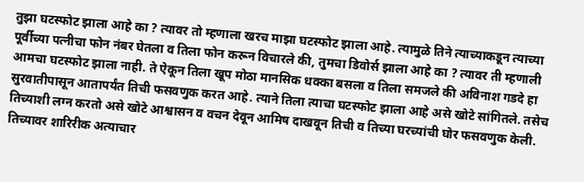तुझा घटस्फोट झाला आहे का ? त्यावर तो म्हणाला खरच माझा घटस्फोट झाला आहे. त्यामुळे तिने त्याच्याकडून त्याच्या पूर्वीच्या पत्नीचा फोन नंबर घेतला व तिला फोन करून विचारले की, तुमचा डिवोर्स झाला आहे का ? त्यावर ती म्हणाली आमचा घटस्फोट झाला नाही. ते ऐकून तिला खूप मोठा मानसिक धक्का बसला व तिला समजले की अविनाश गडदे हा सुरवातीपासून आतापर्यंत तिची फसवणुक करत आहे. त्याने तिला त्याचा घटस्फोट झाला आहे असे खोटे सांगितले. तसेच तिच्याशी लग्न करतो असे खोटे आश्वासन व वचन देवून आमिष दाखवून तिची व तिच्या घरच्यांची घोर फसवणुक केली. तिच्यावर शारिरीक अत्याचार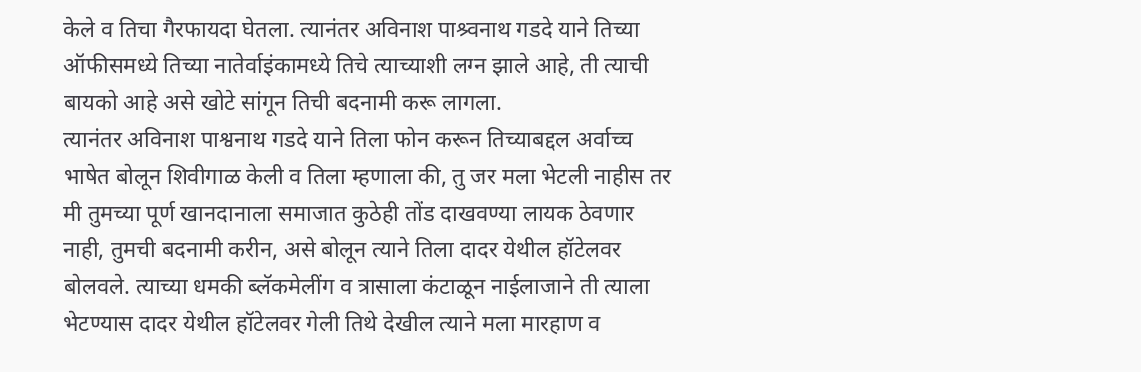केले व तिचा गैरफायदा घेतला. त्यानंतर अविनाश पाश्र्वनाथ गडदे याने तिच्या ऑफीसमध्ये तिच्या नातेर्वाइंकामध्ये तिचे त्याच्याशी लग्न झाले आहे, ती त्याची बायको आहे असे खोटे सांगून तिची बदनामी करू लागला.
त्यानंतर अविनाश पाश्वनाथ गडदे याने तिला फोन करून तिच्याबद्दल अर्वाच्च भाषेत बोलून शिवीगाळ केली व तिला म्हणाला की, तु जर मला भेटली नाहीस तर मी तुमच्या पूर्ण खानदानाला समाजात कुठेही तोंड दाखवण्या लायक ठेवणार नाही, तुमची बदनामी करीन, असे बोलून त्याने तिला दादर येथील हॉटेलवर बोलवले. त्याच्या धमकी ब्लॅकमेलींग व त्रासाला कंटाळून नाईलाजाने ती त्याला भेटण्यास दादर येथील हॉटेलवर गेली तिथे देखील त्याने मला मारहाण व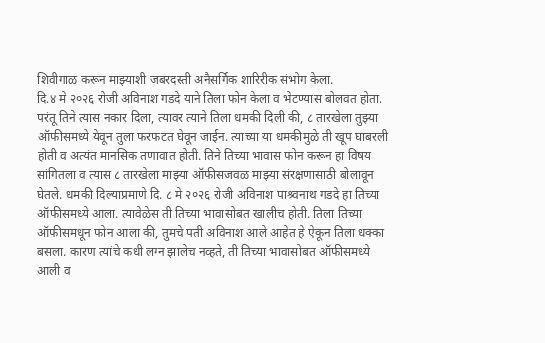शिवीगाळ करून माझ्याशी जबरदस्ती अनैसर्गिक शारिरीक संभोग केला.
दि.४ मे २०२६ रोजी अविनाश गडदे याने तिला फोन केला व भेटण्यास बोलवत होता. परंतू तिने त्यास नकार दिला, त्यावर त्याने तिला धमकी दिली की, ८ तारखेला तुझ्या ऑफीसमध्ये येवून तुला फरफटत घेवून जाईन. त्याच्या या धमकीमुळे ती खूप घाबरली होती व अत्यंत मानसिक तणावात होती. तिने तिच्या भावास फोन करून हा विषय सांगितला व त्यास ८ तारखेला माझ्या ऑफीसजवळ माझ्या संरक्षणासाठी बोलावून घेतले. धमकी दिल्याप्रमाणे दि. ८ मे २०२६ रोजी अविनाश पाश्र्वनाथ गडदे हा तिच्या ऑफीसमध्ये आला. त्यावेळेस ती तिच्या भावासोबत खालीच होती. तिला तिच्या ऑफीसमधून फोन आला की, तुमचे पती अविनाश आले आहेत हे ऐकून तिला धक्का बसला. कारण त्यांचे कधी लग्न झालेच नव्हते, ती तिच्या भावासोबत ऑफीसमध्ये आली व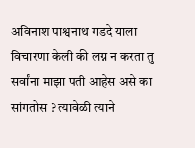अविनाश पाश्वनाथ गडदे याला विचारणा केली की लग्न न करता तु सर्वांना माझा पती आहेस असे का सांगतोस ? त्यावेळी त्याने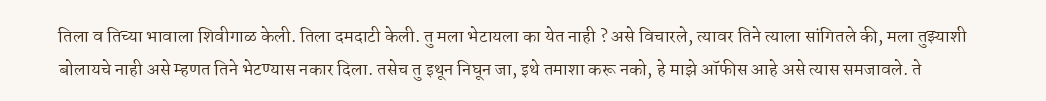तिला व तिच्या भावाला शिवीगाळ केली. तिला दमदाटी केली. तु मला भेटायला का येत नाही ? असे विचारले, त्यावर तिने त्याला सांगितले की, मला तुझ्याशी बोलायचे नाही असे म्हणत तिने भेटण्यास नकार दिला. तसेच तु इथून निघून जा, इथे तमाशा करू नको, हे माझे ऑफीस आहे असे त्यास समजावले. ते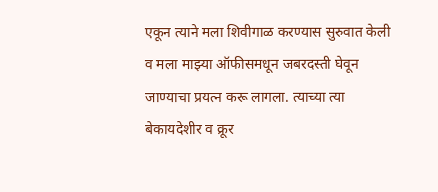एकून त्याने मला शिवीगाळ करण्यास सुरुवात केली व मला माझ्या ऑफीसमधून जबरदस्ती घेवून जाण्याचा प्रयत्न करू लागला. त्याच्या त्या बेकायदेशीर व क्रूर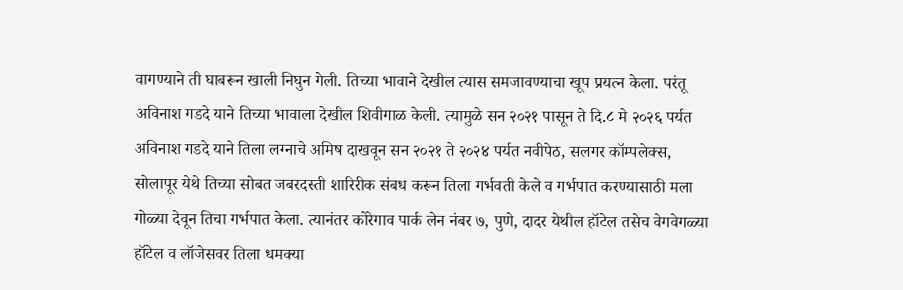वागण्याने ती घाबरून खाली निघुन गेली. तिच्या भावाने देखील त्यास समजावण्याचा खूप प्रयत्न केला. परंतू अविनाश गडदे याने तिच्या भावाला देखील शिवीगाळ केली. त्यामुळे सन २०२१ पासून ते दि.८ मे २०२६ पर्यत अविनाश गडदे याने तिला लग्नाचे अमिष दाखवून सन २०२१ ते २०२४ पर्यत नवीपेठ, सलगर कॉम्पलेक्स, सोलापूर येथे तिच्या सोबत जबरदस्ती शारिरीक संबध करून तिला गर्भवती केले व गर्भपात करण्यासाठी मला गोळ्या देवून तिचा गर्भपात केला. त्यानंतर कोरेगाव पार्क लेन नंबर ७, पुणे, दादर येथील हॉटेल तसेच वेगवेगळ्या हॉटेल व लॉजेसवर तिला धमक्या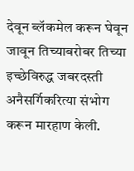देवून ब्लॅकमेल करून घेवून जावून तिच्याबरोबर तिच्या इच्छेविरुद्ध जबरदस्ती अनैसर्गिकरित्या संभोग करून मारहाण केली.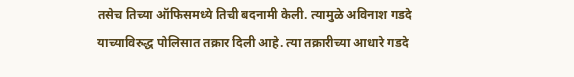तसेच तिच्या ऑफिसमध्ये तिची बदनामी केली. त्यामुळे अविनाश गडदे याच्याविरुद्ध पोलिसात तक्रार दिली आहे. त्या तक्रारीच्या आधारे गडदे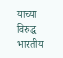याच्या विरुद्ध भारतीय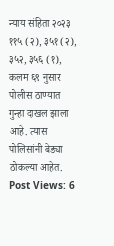न्याय संहिता २०२३ ११५ (२), ३५१ (२), ३५२, ३५६ (१), कलम ६९ नुसार पोलीस ठाण्यात गुन्हा दाखल झाला आहे. त्यास पोलिसांनी बेड्या ठोकल्या आहेत.
Post Views: 6